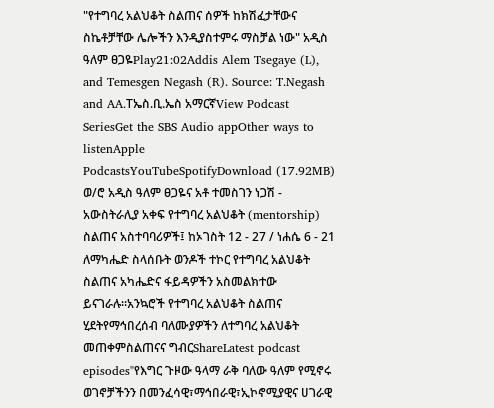"የተግባረ አልህቆት ስልጠና ሰዎች ከክሽፈታቸውና ስኬቶቻቸው ሌሎችን እንዲያስተምሩ ማስቻል ነው" አዲስ ዓለም ፀጋዬPlay21:02Addis Alem Tsegaye (L), and Temesgen Negash (R). Source: T.Negash and AA.Tኤስ.ቢ.ኤስ አማርኛView Podcast SeriesGet the SBS Audio appOther ways to listenApple PodcastsYouTubeSpotifyDownload (17.92MB) ወ/ሮ አዲስ ዓለም ፀጋዬና አቶ ተመስገን ነጋሽ - አውስትራሊያ አቀፍ የተግባረ አልህቆት (mentorship) ስልጠና አስተባባሪዎች፤ ከኦገስት 12 - 27 / ነሐሴ 6 - 21 ለማካሔድ ስላሰቡት ወንዶች ተኮር የተግባረ አልህቆት ስልጠና አካሔድና ፋይዳዎችን አስመልክተው ይናገራሉ።አንኳሮች የተግባረ አልህቆት ስልጠና ሂደትየማኅበረሰብ ባለሙያዎችን ለተግባረ አልህቆት መጠቀምስልጠናና ግብርShareLatest podcast episodes"የእግር ጉዞው ዓላማ ራቅ ባለው ዓለም የሚኖሩ ወገኖቻችንን በመንፈሳዊ፣ማኅበራዊ፣ኢኮኖሚያዊና ሀገራዊ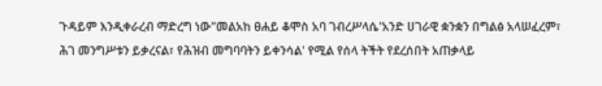ጉዳይም እንዲቀራረብ ማድረግ ነው"መልአከ ፀሐይ ቆሞስ አባ ገብረሥላሴ'አንድ ሀገራዊ ቋንቋን በግልፅ አላሠፈረም፣ ሕገ መንግሥቱን ይቃረናል፣ የሕዝብ መግባባትን ይቀንሳል' የሚል የሰላ ትችት የደረሰበት አጠቃላይ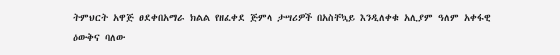ትምህርት አዋጅ ፀደቀበአማራ ክልል የዘፈቀደ ጅምላ ታሣሪዎች በአስቸኳይ እንዲለቀቁ አሊያም ዓለም አቀፋዊ ዕውቅና ባለው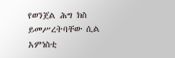የወንጀል ሕግ ክስ ይመሥረትባቸው ሲል አምነስቲ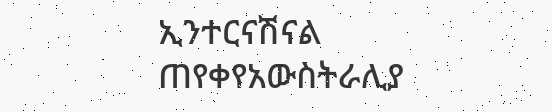ኢንተርናሽናል ጠየቀየአውስትራሊያ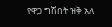የዋጋ ግሽበት ዝቅ አለ